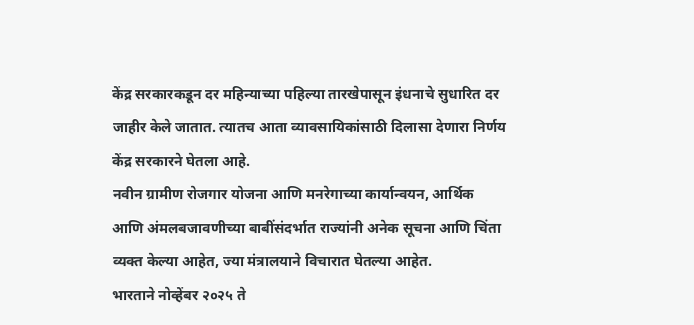केंद्र सरकारकडून दर महिन्याच्या पहिल्या तारखेपासून इंधनाचे सुधारित दर जाहीर केले जातात. त्यातच आता व्यावसायिकांसाठी दिलासा देणारा निर्णय केंद्र सरकारने घेतला आहे.
नवीन ग्रामीण रोजगार योजना आणि मनरेगाच्या कार्यान्वयन, आर्थिक आणि अंमलबजावणीच्या बाबींसंदर्भात राज्यांनी अनेक सूचना आणि चिंता व्यक्त केल्या आहेत, ज्या मंत्रालयाने विचारात घेतल्या आहेत.
भारताने नोव्हेंबर २०२५ ते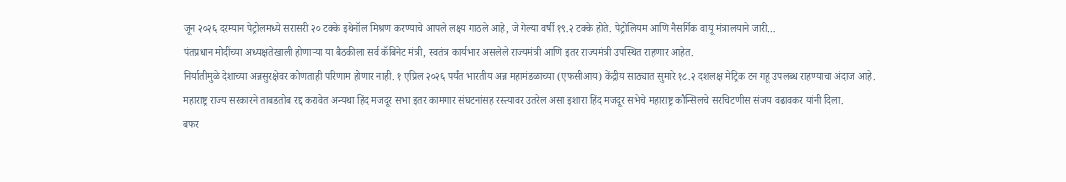जून २०२६ दरम्यान पेट्रोलमध्ये सरासरी २० टक्के इथेनॉल मिश्रण करण्याचे आपले लक्ष्य गाठले आहे, जे गेल्या वर्षी १९.२ टक्के होते. पेट्रोलियम आणि नैसर्गिक वायू मंत्रालयाने जारी…
पंतप्रधान मोदींच्या अध्यक्षतेखाली होणाऱ्या या बैठकीला सर्व कॅबिनेट मंत्री, स्वतंत्र कार्यभार असलेले राज्यमंत्री आणि इतर राज्यमंत्री उपस्थित राहणार आहेत.
निर्यातीमुळे देशाच्या अन्नसुरक्षेवर कोणताही परिणाम होणार नाही. १ एप्रिल २०२६ पर्यंत भारतीय अन्न महामंडळाच्या (एफसीआय) केंद्रीय साठ्यात सुमारे १८.२ दशलक्ष मेट्रिक टन गहू उपलब्ध राहण्याचा अंदाज आहे.
महाराष्ट्र राज्य सरकारने ताबडतोब रद्द करावेत अन्यथा हिंद मजदूर सभा इतर कामगार संघटनांसह रस्त्यावर उतरेल असा इशारा हिंद मजदूर सभेचे महाराष्ट्र कौन्सिलचे सरचिटणीस संजय वढावकर यांनी दिला.
बफर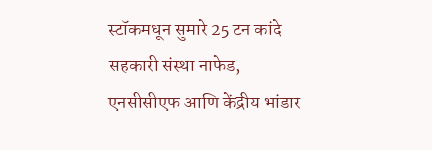स्टॉकमधून सुमारे 25 टन कांदे सहकारी संस्था नाफेड, एनसीसीएफ आणि केंद्रीय भांडार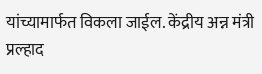यांच्यामार्फत विकला जाईल. केंद्रीय अन्न मंत्री प्रल्हाद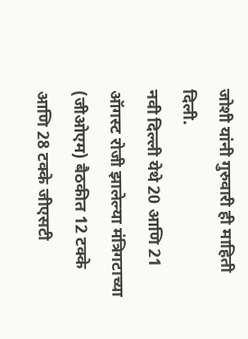जोशी यांनी गुरुवारी ही माहिती दिली.
नवी दिल्ली येथे 20 आणि 21 ऑगस्ट रोजी झालेल्या मंत्रिगटाच्या (जीओएम) बैठकीत 12 टक्के आणि 28 टक्के जीएसटी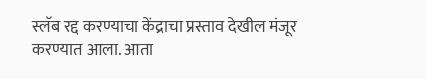स्लॅब रद्द करण्याचा केंद्राचा प्रस्ताव देखील मंजूर करण्यात आला. आता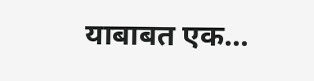याबाबत एक…